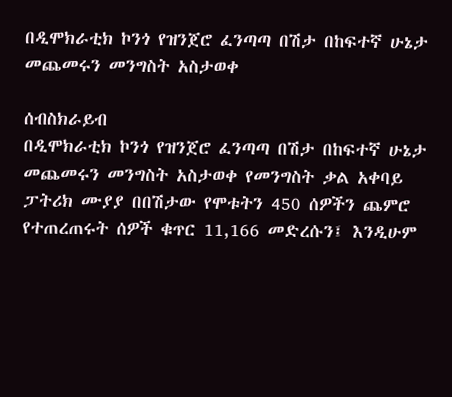በዲሞክራቲክ ኮንጎ የዝንጀሮ ፈንጣጣ በሽታ በከፍተኛ ሁኔታ መጨመሩን መንግስት አስታወቀ

ሰብስክራይብ
በዲሞክራቲክ ኮንጎ የዝንጀሮ ፈንጣጣ በሽታ በከፍተኛ ሁኔታ መጨመሩን መንግስት አስታወቀ የመንግስት ቃል አቀባይ ፓትሪክ ሙያያ በበሽታው የሞቱትን 450 ሰዎችን ጨምሮ የተጠረጠሩት ሰዎች ቁጥር 11,166 መድረሱን፤ እንዲሁም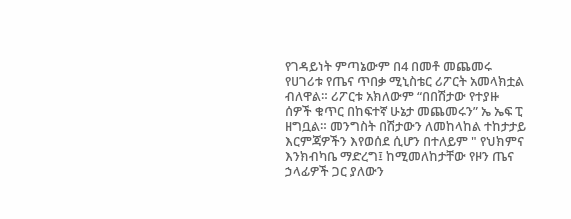የገዳይነት ምጣኔውም በ4 በመቶ መጨመሩ  የሀገሪቱ የጤና ጥበቃ ሚኒስቴር ሪፖርት አመላክቷል ብለዋል። ሪፖርቱ አክለውም “በበሽታው የተያዙ ሰዎች ቁጥር በከፍተኛ ሁኔታ መጨመሩን” ኤ ኤፍ ፒ ዘግቧል። መንግስት በሽታውን ለመከላከል ተከታታይ እርምጃዎችን እየወሰደ ሲሆን በተለይም " የህክምና እንክብካቤ ማድረግ፤ ከሚመለከታቸው የዞን ጤና ኃላፊዎች ጋር ያለውን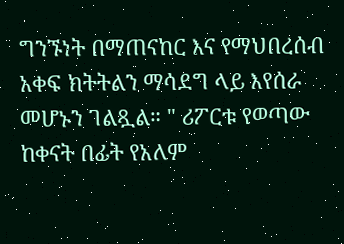ግንኙነት በማጠናከር እና የማህበረሰብ አቀፍ ክትትልን ማሳደግ ላይ እየሰራ መሆኑን ገልጿል። " ሪፖርቱ የወጣው ከቀናት በፊት የአለም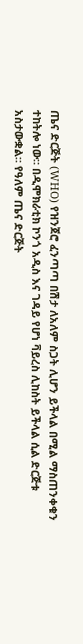ጤና ድርጅት (WHO) የዝንጀሮ ፈንጣጣ በሽታ ለአለም ስጋት ሊሆን ይችላል በሚል ማስጠንቀቁን ተከትሎ ነው። በዲሞክራቲክ ኮንጎ አዲስ እና ገዳይ የሆነ ቫይረስ ሊከስት ይችላል ሲል ድርጅቱ አስታውቋል። የዓለም ጤና ድርጅት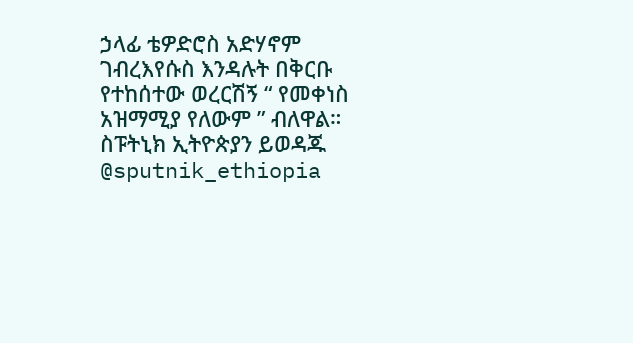ኃላፊ ቴዎድሮስ አድሃኖም ገብረእየሱስ እንዳሉት በቅርቡ የተከሰተው ወረርሽኝ “ የመቀነስ አዝማሚያ የለውም ” ብለዋል። ስፑትኒክ ኢትዮጵያን ይወዳጁ @sputnik_ethiopia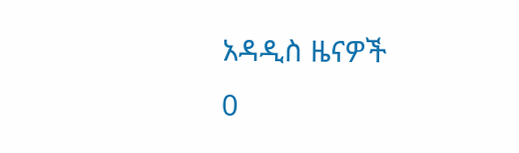አዳዲስ ዜናዎች
0